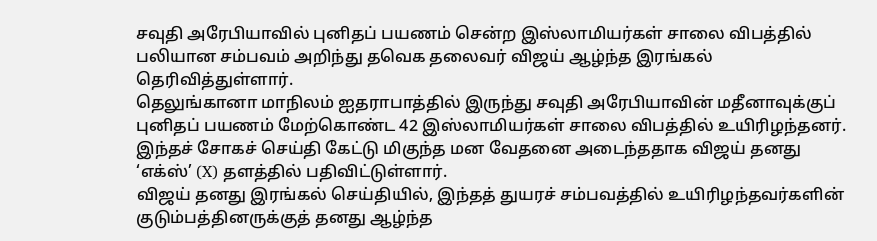சவுதி அரேபியாவில் புனிதப் பயணம் சென்ற இஸ்லாமியர்கள் சாலை விபத்தில் பலியான சம்பவம் அறிந்து தவெக தலைவர் விஜய் ஆழ்ந்த இரங்கல் தெரிவித்துள்ளார்.
தெலுங்கானா மாநிலம் ஐதராபாத்தில் இருந்து சவுதி அரேபியாவின் மதீனாவுக்குப் புனிதப் பயணம் மேற்கொண்ட 42 இஸ்லாமியர்கள் சாலை விபத்தில் உயிரிழந்தனர். இந்தச் சோகச் செய்தி கேட்டு மிகுந்த மன வேதனை அடைந்ததாக விஜய் தனது ‘எக்ஸ்’ (X) தளத்தில் பதிவிட்டுள்ளார்.
விஜய் தனது இரங்கல் செய்தியில், இந்தத் துயரச் சம்பவத்தில் உயிரிழந்தவர்களின் குடும்பத்தினருக்குத் தனது ஆழ்ந்த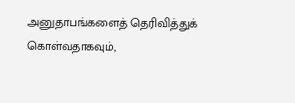அனுதாபங்களைத் தெரிவித்துக் கொள்வதாகவும்,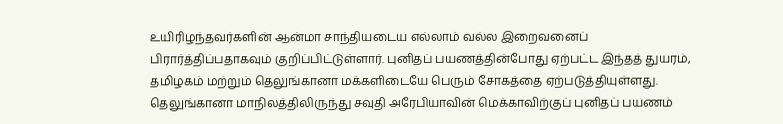உயிரிழந்தவர்களின் ஆன்மா சாந்தியடைய எல்லாம் வல்ல இறைவனைப் பிரார்த்திப்பதாகவும் குறிப்பிட்டுள்ளார். புனிதப் பயணத்தின்போது ஏற்பட்ட இந்தத் துயரம், தமிழகம் மற்றும் தெலுங்கானா மக்களிடையே பெரும் சோகத்தை ஏற்படுத்தியுள்ளது.
தெலுங்கானா மாநிலத்திலிருந்து சவுதி அரேபியாவின் மெக்காவிற்குப் புனிதப் பயணம்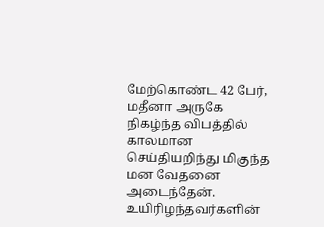மேற்கொண்ட 42 பேர், மதீனா அருகே நிகழ்ந்த விபத்தில் காலமான செய்தியறிந்து மிகுந்த மன வேதனை அடைந்தேன்.
உயிரிழந்தவர்களின்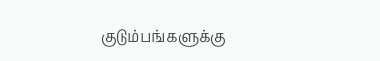குடும்பங்களுக்கு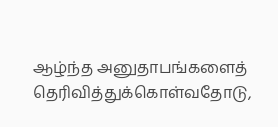ஆழ்ந்த அனுதாபங்களைத் தெரிவித்துக்கொள்வதோடு,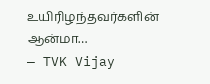உயிரிழந்தவர்களின் ஆன்மா…
— TVK Vijay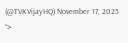(@TVKVijayHQ) November 17, 2025
“>